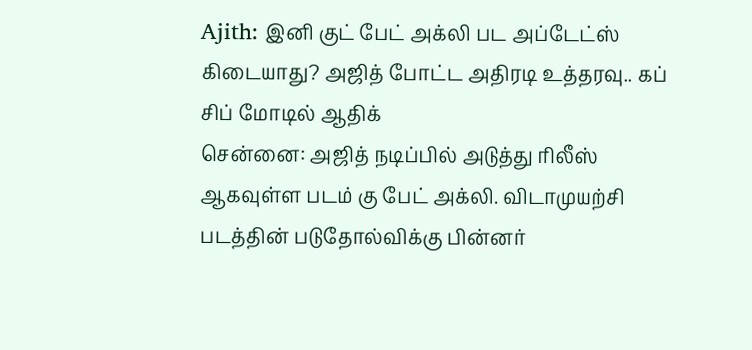Ajith: இனி குட் பேட் அக்லி பட அப்டேட்ஸ் கிடையாது? அஜித் போட்ட அதிரடி உத்தரவு.. கப் சிப் மோடில் ஆதிக்
சென்னை: அஜித் நடிப்பில் அடுத்து ரிலீஸ் ஆகவுள்ள படம் கு பேட் அக்லி. விடாமுயற்சி படத்தின் படுதோல்விக்கு பின்னர்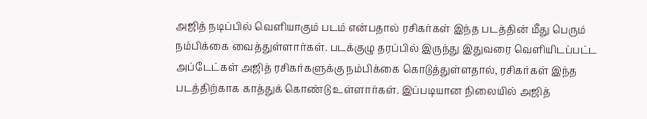அஜித் நடிப்பில் வெளியாகும் படம் என்பதால் ரசிகர்கள் இந்த படத்தின் மீது பெரும் நம்பிக்கை வைத்துள்ளார்கள். படக்குழு தரப்பில் இருந்து இதுவரை வெளியிடப்பட்ட அப்டேட்கள் அஜித் ரசிகர்களுக்கு நம்பிக்கை கொடுத்துள்ளதால், ரசிகர்கள் இந்த படத்திற்காக காத்துக் கொண்டு உள்ளார்கள். இப்படியான நிலையில் அஜித்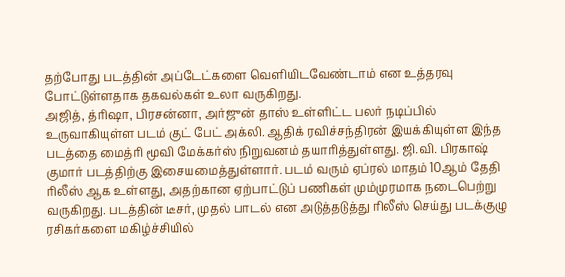தற்போது படத்தின் அப்டேட்களை வெளியிடவேண்டாம் என உத்தரவு போட்டுள்ளதாக தகவல்கள் உலா வருகிறது.
அஜித், த்ரிஷா, பிரசன்னா, அர்ஜுன் தாஸ் உள்ளிட்ட பலர் நடிப்பில் உருவாகியுள்ள படம் குட் பேட் அக்லி. ஆதிக் ரவிச்சந்திரன் இயக்கியுள்ள இந்த படத்தை மைத்ரி மூவி மேக்கர்ஸ் நிறுவனம் தயாரித்துள்ளது. ஜி.வி. பிரகாஷ் குமார் படத்திற்கு இசையமைத்துள்ளார். படம் வரும் ஏப்ரல் மாதம் 10ஆம் தேதி ரிலீஸ் ஆக உள்ளது, அதற்கான ஏற்பாட்டுப் பணிகள் மும்முரமாக நடைபெற்று வருகிறது. படத்தின் டீசர், முதல் பாடல் என அடுத்தடுத்து ரிலீஸ் செய்து படக்குழு ரசிகர்களை மகிழ்ச்சியில்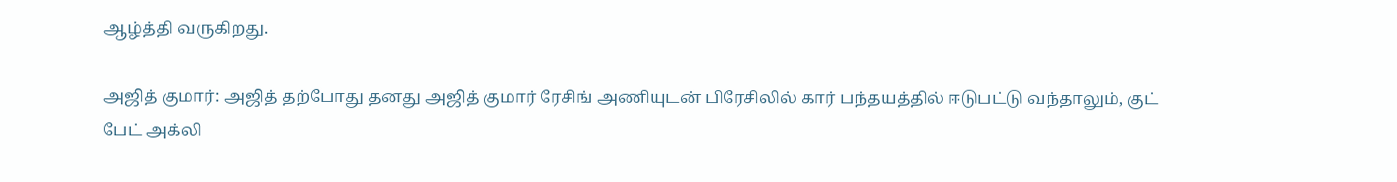ஆழ்த்தி வருகிறது.

அஜித் குமார்: அஜித் தற்போது தனது அஜித் குமார் ரேசிங் அணியுடன் பிரேசிலில் கார் பந்தயத்தில் ஈடுபட்டு வந்தாலும், குட் பேட் அக்லி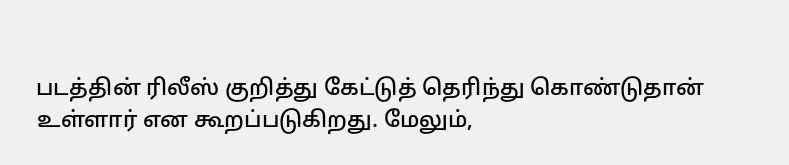படத்தின் ரிலீஸ் குறித்து கேட்டுத் தெரிந்து கொண்டுதான் உள்ளார் என கூறப்படுகிறது. மேலும்,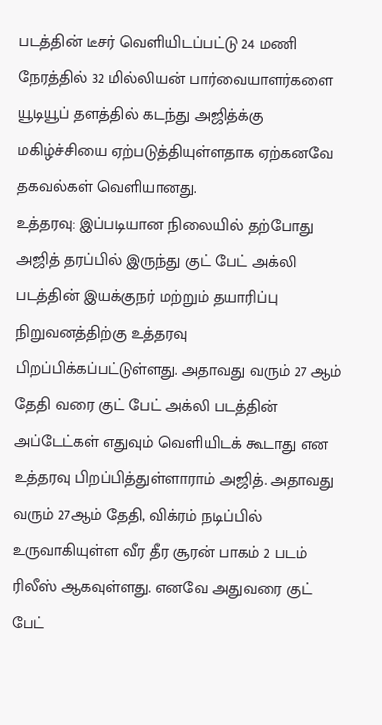படத்தின் டீசர் வெளியிடப்பட்டு 24 மணி நேரத்தில் 32 மில்லியன் பார்வையாளர்களை யூடியூப் தளத்தில் கடந்து அஜித்க்கு மகிழ்ச்சியை ஏற்படுத்தியுள்ளதாக ஏற்கனவே தகவல்கள் வெளியானது.
உத்தரவு: இப்படியான நிலையில் தற்போது அஜித் தரப்பில் இருந்து குட் பேட் அக்லி படத்தின் இயக்குநர் மற்றும் தயாரிப்பு நிறுவனத்திற்கு உத்தரவு பிறப்பிக்கப்பட்டுள்ளது. அதாவது வரும் 27 ஆம் தேதி வரை குட் பேட் அக்லி படத்தின் அப்டேட்கள் எதுவும் வெளியிடக் கூடாது என உத்தரவு பிறப்பித்துள்ளாராம் அஜித். அதாவது வரும் 27ஆம் தேதி, விக்ரம் நடிப்பில் உருவாகியுள்ள வீர தீர சூரன் பாகம் 2 படம் ரிலீஸ் ஆகவுள்ளது. எனவே அதுவரை குட் பேட்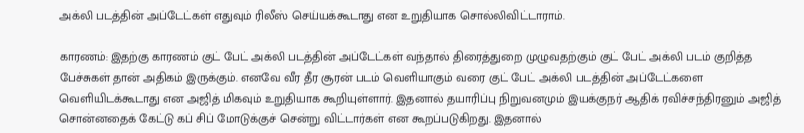அக்லி படத்தின் அப்டேட்கள் எதுவும் ரிலீஸ் செய்யக்கூடாது என உறுதியாக சொல்லிவிட்டாராம்.

காரணம்: இதற்கு காரணம் குட் பேட் அக்லி படத்தின் அப்டேட்கள் வந்தால் திரைத்துறை முழுவதற்கும் குட் பேட் அக்லி படம் குறித்த பேச்சுகள் தான் அதிகம் இருக்கும். எனவே வீர தீர சூரன் படம் வெளியாகும் வரை குட் பேட் அக்லி படத்தின் அப்டேட்களை வெளியிடக்கூடாது என அஜித் மிகவும் உறுதியாக கூறியுள்ளார். இதனால் தயாரிப்பு நிறுவனமும் இயக்குநர் ஆதிக் ரவிச்சந்திரனும் அஜித் சொன்னதைக் கேட்டு கப் சிப் மோடுக்குச் சென்று விட்டார்கள் என கூறப்படுகிறது. இதனால்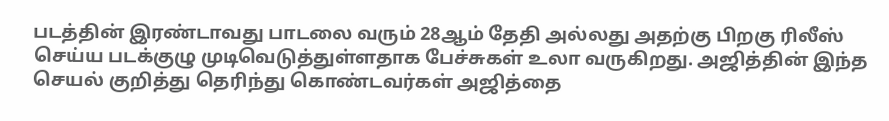படத்தின் இரண்டாவது பாடலை வரும் 28ஆம் தேதி அல்லது அதற்கு பிறகு ரிலீஸ் செய்ய படக்குழு முடிவெடுத்துள்ளதாக பேச்சுகள் உலா வருகிறது. அஜித்தின் இந்த செயல் குறித்து தெரிந்து கொண்டவர்கள் அஜித்தை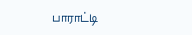பாராட்டி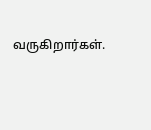வருகிறார்கள்.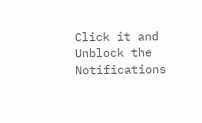Click it and Unblock the Notifications